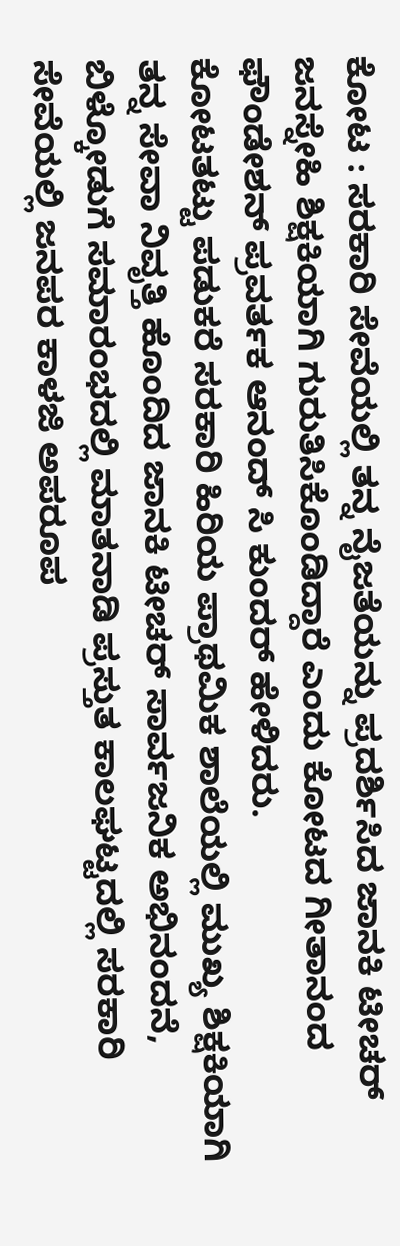ಕೋಟ : ಸರಕಾರಿ ಸೇವೆಯಲ್ಲಿ ತನ್ನ ನೈಜತೆಯನ್ನು ಪ್ರದರ್ಶಿಸಿದ ಜಾನಕಿ ಟೀಚರ್ ಜನಸ್ನೇಹಿ ಶಿಕ್ಷಕಿಯಾಗಿ ಗುರುತಿಸಿಕೊಂಡಿದ್ದಾರೆ ಎಂದು ಕೋಟದ ಗೀತಾನಂದ ಫೌಂಡೇಶನ್ ಪ್ರವರ್ತಕ ಆನಂದ್ ಸಿ ಕುಂದರ್ ಹೇಳಿದರು.
ಕೋಟತಟ್ಟು ಪಡುಕರೆ ಸರಕಾರಿ ಹಿರಿಯ ಪ್ರಾಥಮಿಕ ಶಾಲೆಯಲ್ಲಿ ಮುಖ್ಯ ಶಿಕ್ಷಕಿಯಾಗಿ ತನ್ನ ಸೇವಾ ನಿವೃತ್ತಿ ಹೊಂದಿದ ಜಾನಕಿ ಟೀಚರ್ ಸಾರ್ವಜನಿಕ ಅಭಿನಂದನೆ, ಬಿಳ್ಕೋಡುಗೆ ಸಮಾರಂಭದಲ್ಲಿ ಮಾತನಾಡಿ ಪ್ರಸ್ತುತ ಕಾಲಘಟ್ಟದಲ್ಲಿ ಸರಕಾರಿ ಸೇವೆಯಲ್ಲಿ ಜನಪರ ಕಾಳಜಿ ಅಪರೂಪ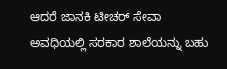ಆದರೆ ಜಾನಕಿ ಟೀಚರ್ ಸೇವಾ ಅವಧಿಯಲ್ಲಿ ಸರಕಾರ ಶಾಲೆಯನ್ನು ಬಹು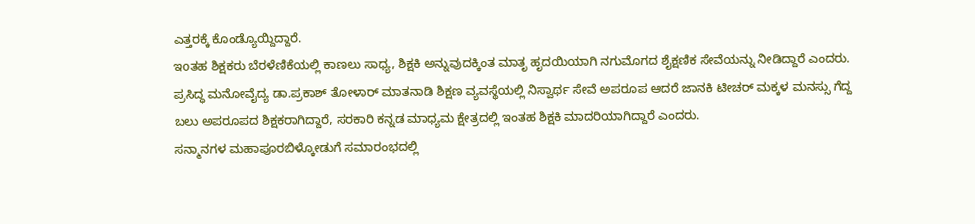ಎತ್ತರಕ್ಕೆ ಕೊಂಡ್ಯೊಯ್ದಿದ್ದಾರೆ.
ಇoತಹ ಶಿಕ್ಷಕರು ಬೆರಳೆಣಿಕೆಯಲ್ಲಿ ಕಾಣಲು ಸಾಧ್ಯ, ಶಿಕ್ಷಕಿ ಅನ್ನುವುದಕ್ಕಿಂತ ಮಾತೃ ಹೃದಯಿಯಾಗಿ ನಗುಮೊಗದ ಶೈಕ್ಷಣಿಕ ಸೇವೆಯನ್ನು ನೀಡಿದ್ದಾರೆ ಎಂದರು. ಪ್ರಸಿದ್ಧ ಮನೋವೈದ್ಯ ಡಾ.ಪ್ರಕಾಶ್ ತೋಳಾರ್ ಮಾತನಾಡಿ ಶಿಕ್ಷಣ ವ್ಯವಸ್ಥೆಯಲ್ಲಿ ನಿಸ್ವಾರ್ಥ ಸೇವೆ ಅಪರೂಪ ಆದರೆ ಜಾನಕಿ ಟೀಚರ್ ಮಕ್ಕಳ ಮನಸ್ಸು ಗೆದ್ದ ಬಲು ಅಪರೂಪದ ಶಿಕ್ಷಕರಾಗಿದ್ದಾರೆ, ಸರಕಾರಿ ಕನ್ನಡ ಮಾಧ್ಯಮ ಕ್ಷೇತ್ರದಲ್ಲಿ ಇಂತಹ ಶಿಕ್ಷಕಿ ಮಾದರಿಯಾಗಿದ್ದಾರೆ ಎಂದರು.
ಸನ್ಮಾನಗಳ ಮಹಾಪೂರಬಿಳ್ಕೋಡುಗೆ ಸಮಾರಂಭದಲ್ಲಿ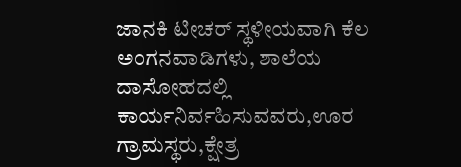ಜಾನಕಿ ಟೀಚರ್ ಸ್ಥಳೀಯವಾಗಿ ಕೆಲ ಅಂಗನವಾಡಿಗಳು, ಶಾಲೆಯ ದಾಸೋಹದಲ್ಲಿ ಕಾರ್ಯನಿರ್ವಹಿಸುವವರು,ಊರ ಗ್ರಾಮಸ್ಥರು,ಕ್ಷೇತ್ರ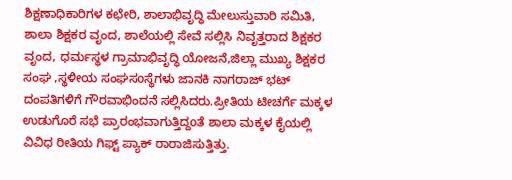ಶಿಕ್ಷಣಾಧಿಕಾರಿಗಳ ಕಛೇರಿ, ಶಾಲಾಭಿವೃದ್ಧಿ ಮೇಲುಸ್ತುವಾರಿ ಸಮಿತಿ, ಶಾಲಾ ಶಿಕ್ಷಕರ ವೃಂದ, ಶಾಲೆಯಲ್ಲಿ ಸೇವೆ ಸಲ್ಲಿಸಿ ನಿವೃತ್ತರಾದ ಶಿಕ್ಷಕರ ವೃಂದ, ಧರ್ಮಸ್ಥಳ ಗ್ರಾಮಾಭಿವೃದ್ಧಿ ಯೋಜನೆ,ಜಿಲ್ಲಾ ಮುಖ್ಯ ಶಿಕ್ಷಕರ ಸಂಘ ,ಸ್ಥಳೀಯ ಸಂಘಸoಸ್ಥೆಗಳು ಜಾನಕಿ ನಾಗರಾಜ್ ಭಟ್ ದಂಪತಿಗಳಿಗೆ ಗೌರವಾಭಿಂದನೆ ಸಲ್ಲಿಸಿದರು.ಪ್ರೀತಿಯ ಟೀಚರ್ಗೆ ಮಕ್ಕಳ ಉಡುಗೊರೆ ಸಭೆ ಪ್ರಾರಂಭವಾಗುತ್ತಿದ್ದoತೆ ಶಾಲಾ ಮಕ್ಕಳ ಕೈಯಲ್ಲಿ ವಿವಿಧ ರೀತಿಯ ಗಿಫ್ಟ್ ಪ್ಯಾಕ್ ರಾರಾಜಿಸುತ್ತಿತ್ತು.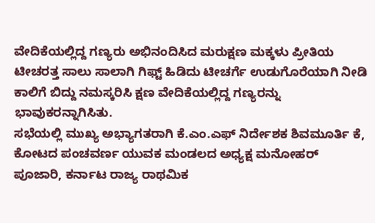ವೇದಿಕೆಯಲ್ಲಿದ್ದ ಗಣ್ಯರು ಅಭಿನಂದಿಸಿದ ಮರುಕ್ಷಣ ಮಕ್ಕಳು ಪ್ರೀತಿಯ ಟೀಚರತ್ತ ಸಾಲು ಸಾಲಾಗಿ ಗಿಫ್ಟ್ ಹಿಡಿದು ಟೀಚರ್ಗೆ ಉಡುಗೊರೆಯಾಗಿ ನೀಡಿ ಕಾಲಿಗೆ ಬಿದ್ದು ನಮಸ್ಕರಿಸಿ ಕ್ಷಣ ವೇದಿಕೆಯಲ್ಲಿದ್ದ ಗಣ್ಯರನ್ನು ಭಾವುಕರನ್ನಾಗಿಸಿತು.
ಸಭೆಯಲ್ಲಿ ಮುಖ್ಯ ಅಭ್ಯಾಗತರಾಗಿ ಕೆ.ಎಂ.ಎಫ್ ನಿರ್ದೇಶಕ ಶಿವಮೂರ್ತಿ ಕೆ, ಕೋಟದ ಪಂಚವರ್ಣ ಯುವಕ ಮಂಡಲದ ಅಧ್ಯಕ್ಷ ಮನೋಹರ್ ಪೂಜಾರಿ, ಕರ್ನಾಟ ರಾಜ್ಯ ರಾಥಮಿಕ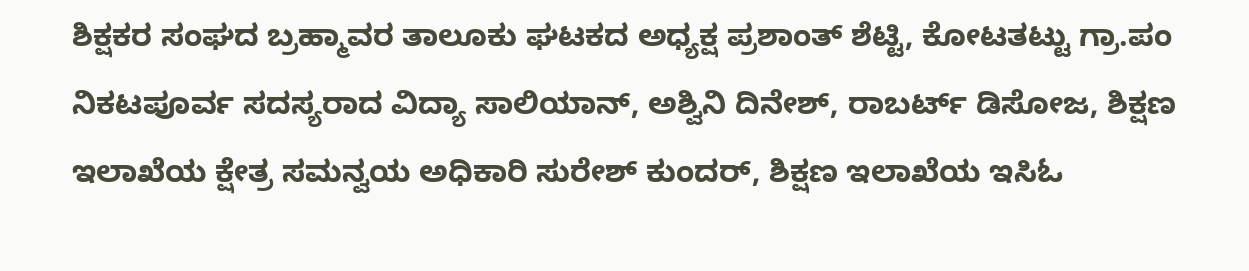ಶಿಕ್ಷಕರ ಸಂಘದ ಬ್ರಹ್ಮಾವರ ತಾಲೂಕು ಘಟಕದ ಅಧ್ಯಕ್ಷ ಪ್ರಶಾಂತ್ ಶೆಟ್ಟಿ, ಕೋಟತಟ್ಟು ಗ್ರಾ.ಪಂ ನಿಕಟಪೂರ್ವ ಸದಸ್ಯರಾದ ವಿದ್ಯಾ ಸಾಲಿಯಾನ್, ಅಶ್ವಿನಿ ದಿನೇಶ್, ರಾಬರ್ಟ್ ಡಿಸೋಜ, ಶಿಕ್ಷಣ ಇಲಾಖೆಯ ಕ್ಷೇತ್ರ ಸಮನ್ವಯ ಅಧಿಕಾರಿ ಸುರೇಶ್ ಕುಂದರ್, ಶಿಕ್ಷಣ ಇಲಾಖೆಯ ಇಸಿಓ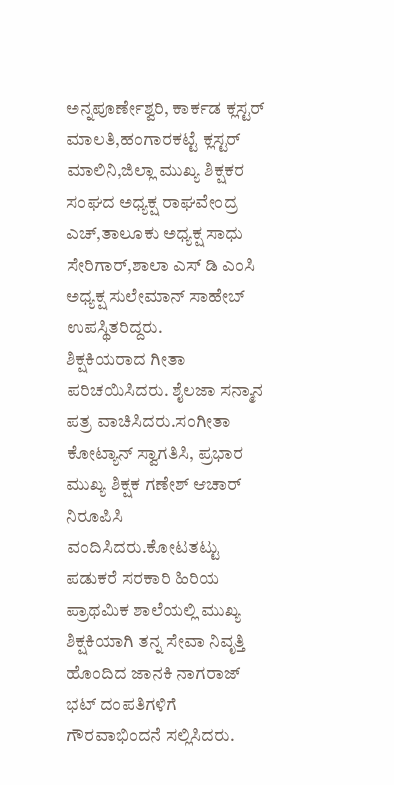ಅನ್ನಪೂರ್ಣೇಶ್ವರಿ, ಕಾರ್ಕಡ ಕ್ಲಸ್ಟರ್ ಮಾಲತಿ,ಹಂಗಾರಕಟ್ಟೆ ಕ್ಲಸ್ಟರ್ ಮಾಲಿನಿ,ಜಿಲ್ಲಾ ಮುಖ್ಯ ಶಿಕ್ಷಕರ ಸಂಘದ ಅಧ್ಯಕ್ಷ ರಾಘವೇಂದ್ರ ಎಚ್,ತಾಲೂಕು ಅಧ್ಯಕ್ಷ ಸಾಧು ಸೇರಿಗಾರ್,ಶಾಲಾ ಎಸ್ ಡಿ ಎಂಸಿ ಅಧ್ಯಕ್ಷ ಸುಲೇಮಾನ್ ಸಾಹೇಬ್ ಉಪಸ್ಥಿತರಿದ್ದರು.
ಶಿಕ್ಷಕಿಯರಾದ ಗೀತಾ ಪರಿಚಯಿಸಿದರು. ಶೈಲಜಾ ಸನ್ಮಾನ ಪತ್ರ ವಾಚಿಸಿದರು.ಸಂಗೀತಾ ಕೋಟ್ಯಾನ್ ಸ್ವಾಗತಿಸಿ, ಪ್ರಭಾರ ಮುಖ್ಯ ಶಿಕ್ಷಕ ಗಣೇಶ್ ಆಚಾರ್ ನಿರೂಪಿಸಿ ವಂದಿಸಿದರು.ಕೋಟತಟ್ಟು ಪಡುಕರೆ ಸರಕಾರಿ ಹಿರಿಯ ಪ್ರಾಥಮಿಕ ಶಾಲೆಯಲ್ಲಿ ಮುಖ್ಯ ಶಿಕ್ಷಕಿಯಾಗಿ ತನ್ನ ಸೇವಾ ನಿವೃತ್ತಿ ಹೊಂದಿದ ಜಾನಕಿ ನಾಗರಾಜ್ ಭಟ್ ದಂಪತಿಗಳಿಗೆ ಗೌರವಾಭಿಂದನೆ ಸಲ್ಲಿಸಿದರು.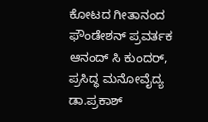ಕೋಟದ ಗೀತಾನಂದ ಫೌಂಡೇಶನ್ ಪ್ರವರ್ತಕ ಆನಂದ್ ಸಿ ಕುಂದರ್, ಪ್ರಸಿದ್ಧ ಮನೋವೈದ್ಯ ಡಾ.ಪ್ರಕಾಶ್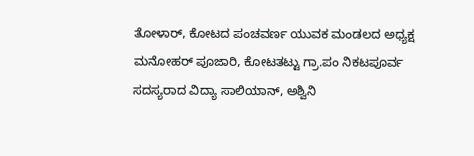ತೋಳಾರ್, ಕೋಟದ ಪಂಚವರ್ಣ ಯುವಕ ಮಂಡಲದ ಅಧ್ಯಕ್ಷ ಮನೋಹರ್ ಪೂಜಾರಿ, ಕೋಟತಟ್ಟು ಗ್ರಾ.ಪಂ ನಿಕಟಪೂರ್ವ ಸದಸ್ಯರಾದ ವಿದ್ಯಾ ಸಾಲಿಯಾನ್, ಅಶ್ವಿನಿ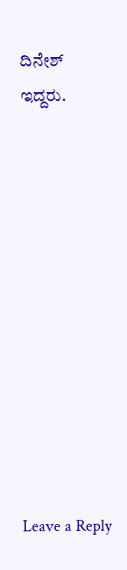ದಿನೇಶ್ ಇದ್ದರು.











Leave a Reply